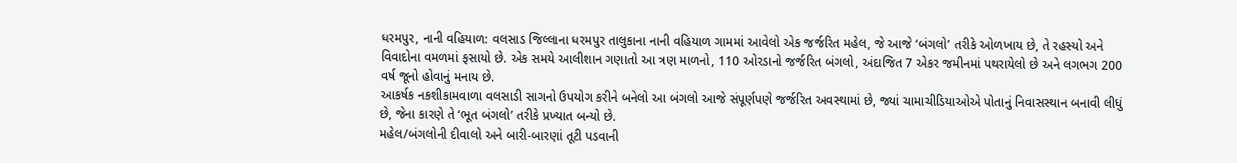ધરમપુર, નાની વહિયાળ: વલસાડ જિલ્લાના ધરમપુર તાલુકાના નાની વહિયાળ ગામમાં આવેલો એક જર્જરિત મહેલ, જે આજે ‘બંગલો’ તરીકે ઓળખાય છે, તે રહસ્યો અને વિવાદોના વમળમાં ફસાયો છે. એક સમયે આલીશાન ગણાતો આ ત્રણ માળનો, 110 ઓરડાનો જર્જરિત બંગલો, અંદાજિત 7 એકર જમીનમાં પથરાયેલો છે અને લગભગ 200 વર્ષ જૂનો હોવાનું મનાય છે.
આકર્ષક નકશીકામવાળા વલસાડી સાગનો ઉપયોગ કરીને બનેલો આ બંગલો આજે સંપૂર્ણપણે જર્જરિત અવસ્થામાં છે, જ્યાં ચામાચીડિયાઓએ પોતાનું નિવાસસ્થાન બનાવી લીધું છે, જેના કારણે તે ‘ભૂત બંગલો’ તરીકે પ્રખ્યાત બન્યો છે.
મહેલ/બંગલોની દીવાલો અને બારી-બારણાં તૂટી પડવાની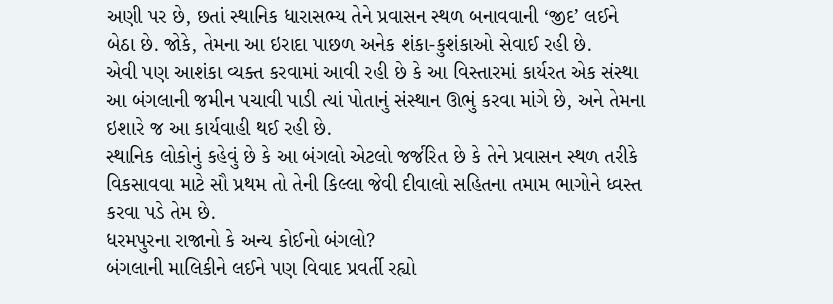અણી પર છે, છતાં સ્થાનિક ધારાસભ્ય તેને પ્રવાસન સ્થળ બનાવવાની ‘જીદ’ લઈને બેઠા છે. જોકે, તેમના આ ઇરાદા પાછળ અનેક શંકા-કુશંકાઓ સેવાઈ રહી છે.
એવી પણ આશંકા વ્યક્ત કરવામાં આવી રહી છે કે આ વિસ્તારમાં કાર્યરત એક સંસ્થા આ બંગલાની જમીન પચાવી પાડી ત્યાં પોતાનું સંસ્થાન ઊભું કરવા માંગે છે, અને તેમના ઇશારે જ આ કાર્યવાહી થઈ રહી છે.
સ્થાનિક લોકોનું કહેવું છે કે આ બંગલો એટલો જર્જરિત છે કે તેને પ્રવાસન સ્થળ તરીકે વિકસાવવા માટે સૌ પ્રથમ તો તેની કિલ્લા જેવી દીવાલો સહિતના તમામ ભાગોને ધ્વસ્ત કરવા પડે તેમ છે.
ધરમપુરના રાજાનો કે અન્ય કોઈનો બંગલો?
બંગલાની માલિકીને લઈને પણ વિવાદ પ્રવર્તી રહ્યો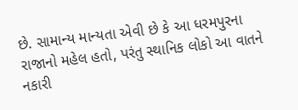છે. સામાન્ય માન્યતા એવી છે કે આ ધરમપુરના રાજાનો મહેલ હતો, પરંતુ સ્થાનિક લોકો આ વાતને નકારી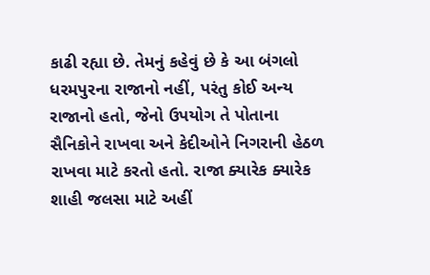કાઢી રહ્યા છે. તેમનું કહેવું છે કે આ બંગલો ધરમપુરના રાજાનો નહીં, પરંતુ કોઈ અન્ય રાજાનો હતો, જેનો ઉપયોગ તે પોતાના સૈનિકોને રાખવા અને કેદીઓને નિગરાની હેઠળ રાખવા માટે કરતો હતો. રાજા ક્યારેક ક્યારેક શાહી જલસા માટે અહીં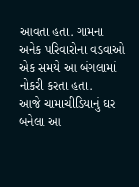આવતા હતા. ગામના અનેક પરિવારોના વડવાઓ એક સમયે આ બંગલામાં નોકરી કરતા હતા.
આજે ચામાચીડિયાનું ઘર બનેલા આ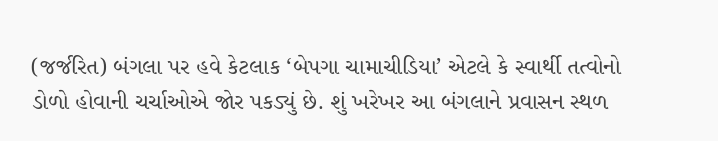(જર્જરિત) બંગલા પર હવે કેટલાક ‘બેપગા ચામાચીડિયા’ એટલે કે સ્વાર્થી તત્વોનો ડોળો હોવાની ચર્ચાઓએ જોર પકડ્યું છે. શું ખરેખર આ બંગલાને પ્રવાસન સ્થળ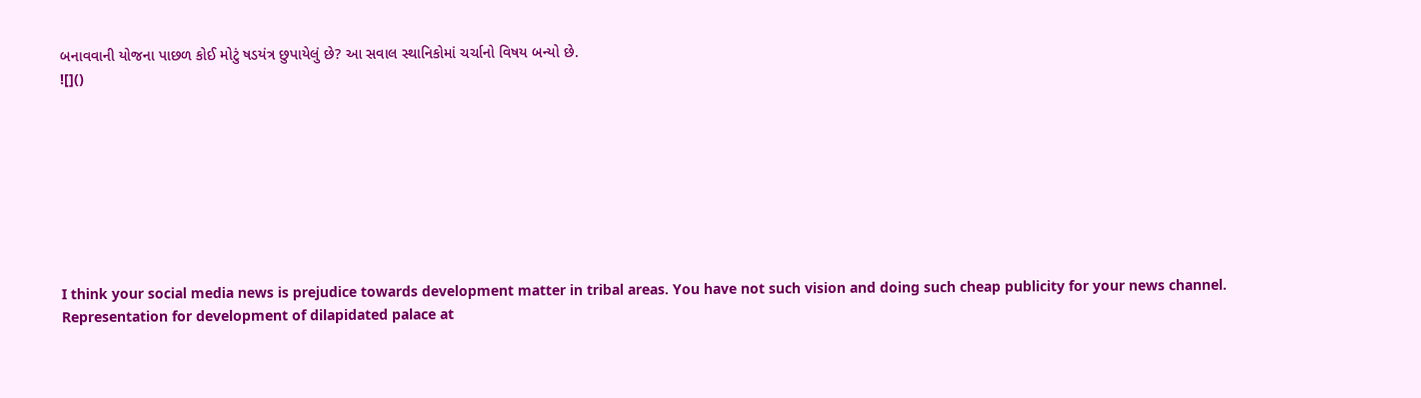બનાવવાની યોજના પાછળ કોઈ મોટું ષડયંત્ર છુપાયેલું છે? આ સવાલ સ્થાનિકોમાં ચર્ચાનો વિષય બન્યો છે.
![]()








I think your social media news is prejudice towards development matter in tribal areas. You have not such vision and doing such cheap publicity for your news channel. Representation for development of dilapidated palace at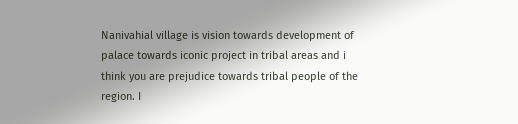Nanivahial village is vision towards development of palace towards iconic project in tribal areas and i think you are prejudice towards tribal people of the region. I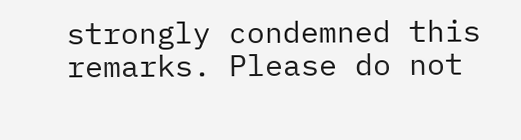strongly condemned this remarks. Please do not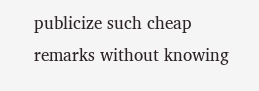publicize such cheap remarks without knowing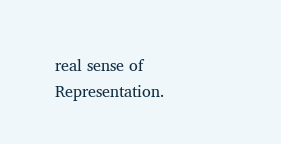real sense of Representation.